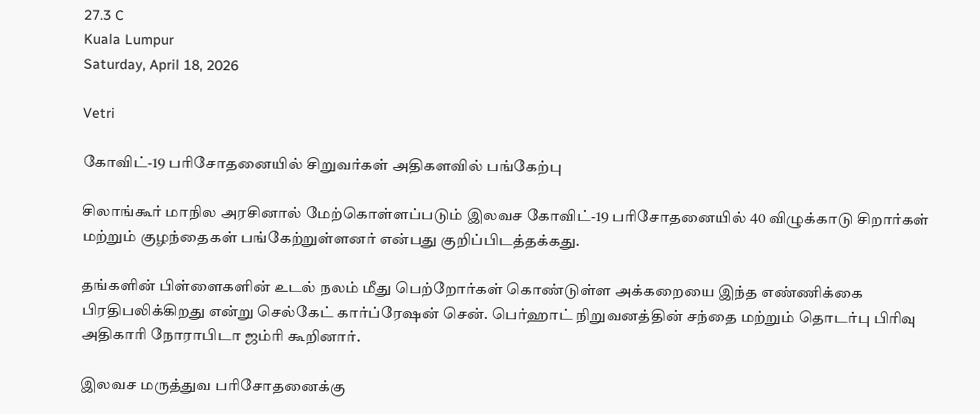27.3 C
Kuala Lumpur
Saturday, April 18, 2026

Vetri

கோவிட்-19 பரிசோதனையில் சிறுவர்கள் அதிகளவில் பங்கேற்பு

சிலாங்கூர் மாநில அரசினால் மேற்கொள்ளப்படும் இலவச கோவிட்-19 பரிசோதனையில் 40 விழுக்காடு சிறார்கள் மற்றும் குழந்தைகள் பங்கேற்றுள்ளனர் என்பது குறிப்பிடத்தக்கது.

தங்களின் பிள்ளைகளின் உடல் நலம் மீது பெற்றோர்கள் கொண்டுள்ள அக்கறையை இந்த எண்ணிக்கை பிரதிபலிக்கிறது என்று செல்கேட் கார்ப்ரேஷன் சென். பெர்ஹாட் நிறுவனத்தின் சந்தை மற்றும் தொடர்பு பிரிவு அதிகாரி நோராபிடா ஜம்ரி கூறினார்.

இலவச மருத்துவ பரிசோதனைக்கு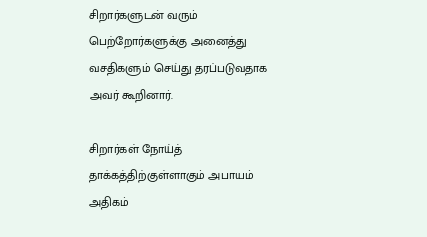சிறார்களுடன் வரும் பெற்றோர்களுக்கு அனைத்து வசதிகளும் செய்து தரப்படுவதாக அவர் கூறினார்.

சிறார்கள் நோய்த் தாக்கத்திற்குள்ளாகும் அபாயம் அதிகம்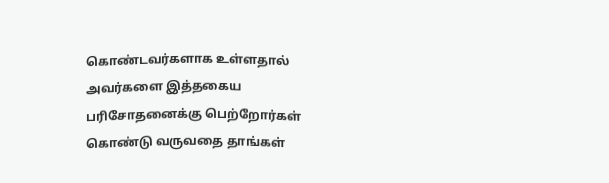கொண்டவர்களாக உள்ளதால் அவர்களை இத்தகைய பரிசோதனைக்கு பெற்றோர்கள் கொண்டு வருவதை தாங்கள்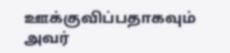ஊக்குவிப்பதாகவும் அவர்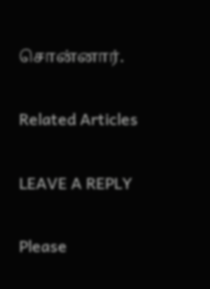சொன்னார்.

Related Articles

LEAVE A REPLY

Please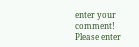enter your comment!
Please enter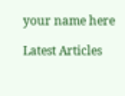your name here

Latest Articles